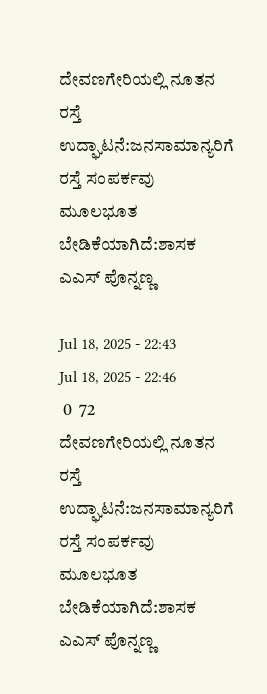ದೇವಣಗೇರಿಯಲ್ಲಿ‌ ನೂತನ ರಸ್ತೆ ಉದ್ಘಾಟನೆ:ಜನಸಾಮಾನ್ಯರಿಗೆ ರಸ್ತೆ ಸಂಪರ್ಕವು ಮೂಲಭೂತ ಬೇಡಿಕೆಯಾಗಿದೆ:ಶಾಸಕ ಎ‌ಎಸ್ ಪೊನ್ನಣ್ಣ

Jul 18, 2025 - 22:43
Jul 18, 2025 - 22:46
 0  72
ದೇವಣಗೇರಿಯಲ್ಲಿ‌ ನೂತನ ರಸ್ತೆ ಉದ್ಘಾಟನೆ:ಜನಸಾಮಾನ್ಯರಿಗೆ ರಸ್ತೆ ಸಂಪರ್ಕವು ಮೂಲಭೂತ ಬೇಡಿಕೆಯಾಗಿದೆ:ಶಾಸಕ ಎ‌ಎಸ್ ಪೊನ್ನಣ್ಣ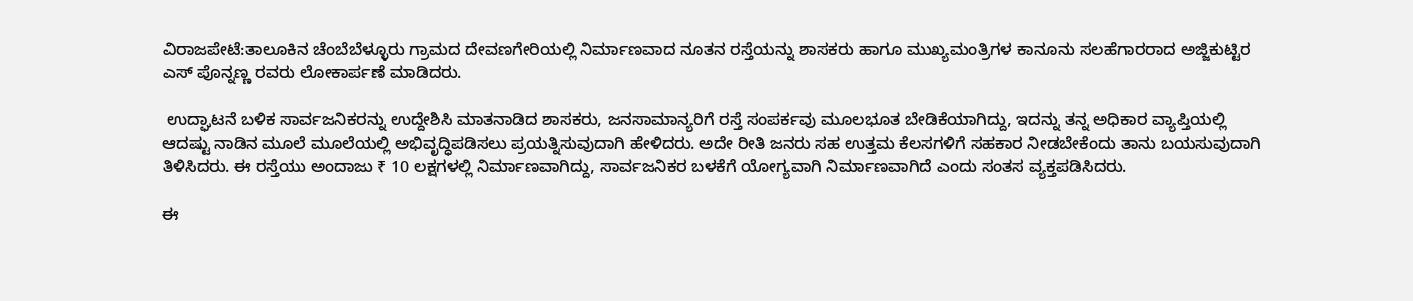ವಿರಾಜಪೇಟೆ:ತಾಲೂಕಿನ ಚೆಂಬೆಬೆಳ್ಳೂರು ಗ್ರಾಮದ ದೇವಣಗೇರಿಯಲ್ಲಿ ನಿರ್ಮಾಣವಾದ ನೂತನ ರಸ್ತೆಯನ್ನು ಶಾಸಕರು ಹಾಗೂ ಮುಖ್ಯಮಂತ್ರಿಗಳ ಕಾನೂನು ಸಲಹೆಗಾರರಾದ ಅಜ್ಜಿಕುಟ್ಟಿರ ಎಸ್ ಪೊನ್ನಣ್ಣ ರವರು ಲೋಕಾರ್ಪಣೆ ಮಾಡಿದರು.

 ಉದ್ಘಾಟನೆ ಬಳಿಕ ಸಾರ್ವಜನಿಕರನ್ನು ಉದ್ದೇಶಿಸಿ ಮಾತನಾಡಿದ ಶಾಸಕರು, ಜನಸಾಮಾನ್ಯರಿಗೆ ರಸ್ತೆ ಸಂಪರ್ಕವು ಮೂಲಭೂತ ಬೇಡಿಕೆಯಾಗಿದ್ದು, ಇದನ್ನು ತನ್ನ ಅಧಿಕಾರ ವ್ಯಾಪ್ತಿಯಲ್ಲಿ ಆದಷ್ಟು ನಾಡಿನ ಮೂಲೆ ಮೂಲೆಯಲ್ಲಿ ಅಭಿವೃದ್ಧಿಪಡಿಸಲು ಪ್ರಯತ್ನಿಸುವುದಾಗಿ ಹೇಳಿದರು. ಅದೇ ರೀತಿ ಜನರು ಸಹ ಉತ್ತಮ ಕೆಲಸಗಳಿಗೆ ಸಹಕಾರ ನೀಡಬೇಕೆಂದು ತಾನು ಬಯಸುವುದಾಗಿ ತಿಳಿಸಿದರು. ಈ ರಸ್ತೆಯು ಅಂದಾಜು ₹ 10 ಲಕ್ಷಗಳಲ್ಲಿ ನಿರ್ಮಾಣವಾಗಿದ್ದು, ಸಾರ್ವಜನಿಕರ ಬಳಕೆಗೆ ಯೋಗ್ಯವಾಗಿ ನಿರ್ಮಾಣವಾಗಿದೆ ಎಂದು ಸಂತಸ ವ್ಯಕ್ತಪಡಿಸಿದರು.

ಈ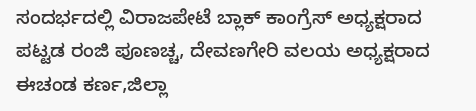ಸಂದರ್ಭದಲ್ಲಿ ವಿರಾಜಪೇಟೆ ಬ್ಲಾಕ್ ಕಾಂಗ್ರೆಸ್ ಅಧ್ಯಕ್ಷರಾದ ಪಟ್ಟಡ ರಂಜಿ ಪೂಣಚ್ಚ, ದೇವಣಗೇರಿ ವಲಯ ಅಧ್ಯಕ್ಷರಾದ ಈಚಂಡ ಕರ್ಣ,ಜಿಲ್ಲಾ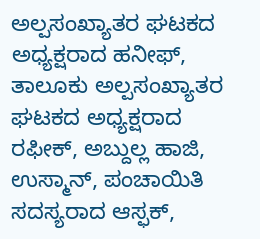ಅಲ್ಪಸಂಖ್ಯಾತರ ಘಟಕದ ಅಧ್ಯಕ್ಷರಾದ ಹನೀಫ್, ತಾಲೂಕು ಅಲ್ಪಸಂಖ್ಯಾತರ ಘಟಕದ ಅಧ್ಯಕ್ಷರಾದ ರಫೀಕ್, ಅಬ್ದುಲ್ಲ ಹಾಜಿ, ಉಸ್ಮಾನ್, ಪಂಚಾಯಿತಿ ಸದಸ್ಯರಾದ ಆಸ್ಫಕ್,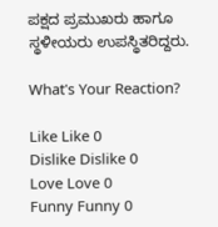ಪಕ್ಷದ ಪ್ರಮುಖರು ಹಾಗೂ ಸ್ಥಳೀಯರು ಉಪಸ್ಥಿತರಿದ್ದರು.

What's Your Reaction?

Like Like 0
Dislike Dislike 0
Love Love 0
Funny Funny 0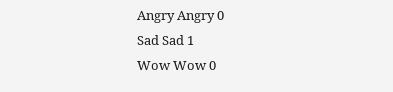Angry Angry 0
Sad Sad 1
Wow Wow 0